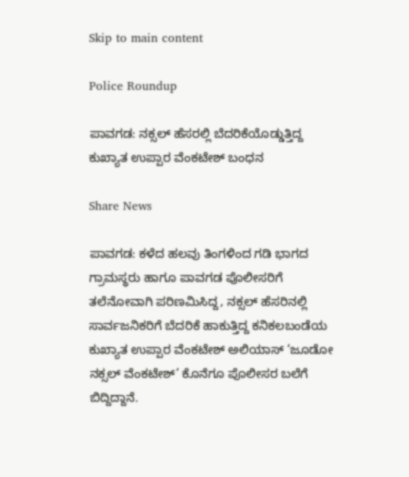Skip to main content

Police Roundup

ಪಾವಗಡ: ನಕ್ಸಲ್ ಹೆಸರಲ್ಲಿ ಬೆದರಿಕೆಯೊಡ್ಡುತ್ತಿದ್ದ ಕುಖ್ಯಾತ ಉಪ್ಪಾರ ವೆಂಕಟೇಶ್ ಬಂಧನ

Share News

ಪಾವಗಡ: ಕಳೆದ ಹಲವು ತಿಂಗಳಿಂದ ಗಡಿ ಭಾಗದ ಗ್ರಾಮಸ್ಥರು ಹಾಗೂ ಪಾವಗಡ ಪೊಲೀಸರಿಗೆ ತಲೆನೋವಾಗಿ ಪರಿಣಮಿಸಿದ್ದ, ನಕ್ಸಲ್ ಹೆಸರಿನಲ್ಲಿ ಸಾರ್ವಜನಿಕರಿಗೆ ಬೆದರಿಕೆ ಹಾಕುತ್ತಿದ್ದ ಕನಿಕಲಬಂಡೆಯ ಕುಖ್ಯಾತ ಉಪ್ಪಾರ ವೆಂಕಟೇಶ್ ಅಲಿಯಾಸ್ ‘ಜೂಡೋ ನಕ್ಸಲ್ ವೆಂಕಟೇಶ್’ ಕೊನೆಗೂ ಪೊಲೀಸರ ಬಲೆಗೆ ಬಿದ್ದಿದ್ದಾನೆ.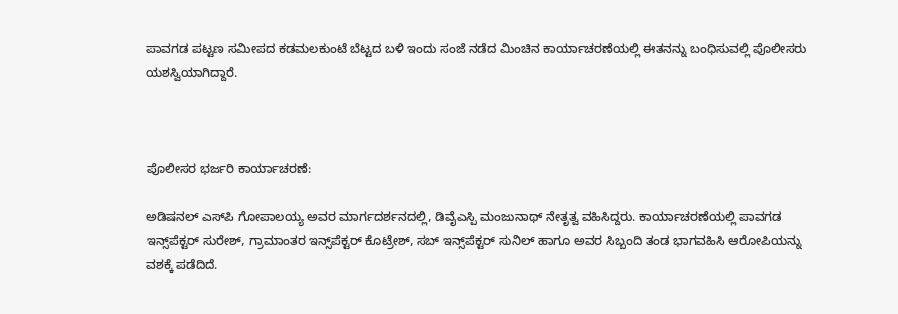ಪಾವಗಡ ಪಟ್ಟಣ ಸಮೀಪದ ಕಡಮಲಕುಂಟೆ ಬೆಟ್ಟದ ಬಳಿ ಇಂದು ಸಂಜೆ ನಡೆದ ಮಿಂಚಿನ ಕಾರ್ಯಾಚರಣೆಯಲ್ಲಿ ಈತನನ್ನು ಬಂಧಿಸುವಲ್ಲಿ ಪೊಲೀಸರು ಯಶಸ್ವಿಯಾಗಿದ್ದಾರೆ.



ಪೊಲೀಸರ ಭರ್ಜರಿ ಕಾರ್ಯಾಚರಣೆ:

ಅಡಿಷನಲ್ ಎಸ್‌ಪಿ ಗೋಪಾಲಯ್ಯ ಅವರ ಮಾರ್ಗದರ್ಶನದಲ್ಲಿ, ಡಿವೈಎಸ್ಪಿ ಮಂಜುನಾಥ್ ನೇತೃತ್ವ ವಹಿಸಿದ್ದರು. ಕಾರ್ಯಾಚರಣೆಯಲ್ಲಿ ಪಾವಗಡ ಇನ್ಸ್‌ಪೆಕ್ಟರ್ ಸುರೇಶ್, ಗ್ರಾಮಾಂತರ ಇನ್ಸ್‌ಪೆಕ್ಟರ್ ಕೊಟ್ರೇಶ್, ಸಬ್ ಇನ್ಸ್‌ಪೆಕ್ಟರ್ ಸುನಿಲ್ ಹಾಗೂ ಅವರ ಸಿಬ್ಬಂದಿ ತಂಡ ಭಾಗವಹಿಸಿ ಆರೋಪಿಯನ್ನು ವಶಕ್ಕೆ ಪಡೆದಿದೆ.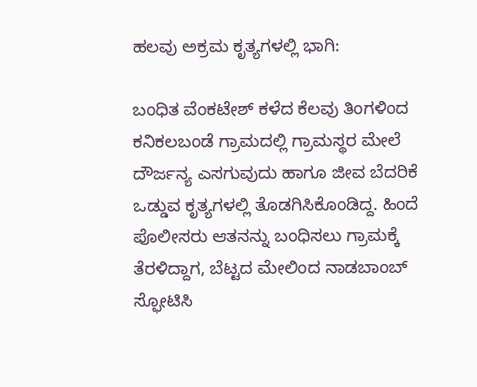ಹಲವು ಅಕ್ರಮ ಕೃತ್ಯಗಳಲ್ಲಿ ಭಾಗಿ:

ಬಂಧಿತ ವೆಂಕಟೇಶ್ ಕಳೆದ ಕೆಲವು ತಿಂಗಳಿಂದ ಕನಿಕಲಬಂಡೆ ಗ್ರಾಮದಲ್ಲಿ ಗ್ರಾಮಸ್ಥರ ಮೇಲೆ ದೌರ್ಜನ್ಯ ಎಸಗುವುದು ಹಾಗೂ ಜೀವ ಬೆದರಿಕೆ ಒಡ್ಡುವ ಕೃತ್ಯಗಳಲ್ಲಿ ತೊಡಗಿಸಿಕೊಂಡಿದ್ದ. ಹಿಂದೆ ಪೊಲೀಸರು ಆತನನ್ನು ಬಂಧಿಸಲು ಗ್ರಾಮಕ್ಕೆ ತೆರಳಿದ್ದಾಗ, ಬೆಟ್ಟದ ಮೇಲಿಂದ ನಾಡಬಾಂಬ್ ಸ್ಫೋಟಿಸಿ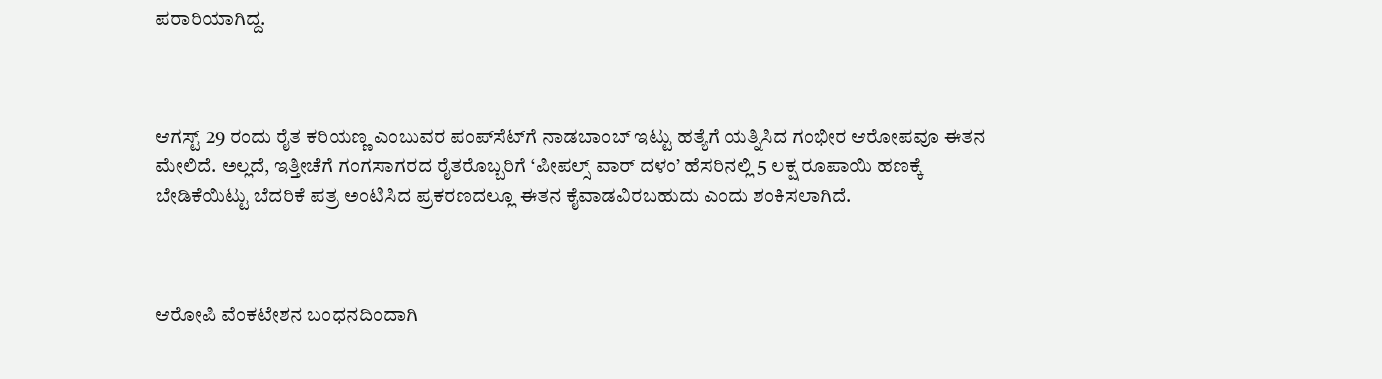ಪರಾರಿಯಾಗಿದ್ದ.



ಆಗಸ್ಟ್ 29 ರಂದು ರೈತ ಕರಿಯಣ್ಣ ಎಂಬುವರ ಪಂಪ್‌ಸೆಟ್‌ಗೆ ನಾಡಬಾಂಬ್ ಇಟ್ಟು ಹತ್ಯೆಗೆ ಯತ್ನಿಸಿದ ಗಂಭೀರ ಆರೋಪವೂ ಈತನ ಮೇಲಿದೆ. ಅಲ್ಲದೆ, ಇತ್ತೀಚೆಗೆ ಗಂಗಸಾಗರದ ರೈತರೊಬ್ಬರಿಗೆ ‘ಪೀಪಲ್ಸ್ ವಾರ್ ದಳಂ’ ಹೆಸರಿನಲ್ಲಿ 5 ಲಕ್ಷ ರೂಪಾಯಿ ಹಣಕ್ಕೆ ಬೇಡಿಕೆಯಿಟ್ಟು ಬೆದರಿಕೆ ಪತ್ರ ಅಂಟಿಸಿದ ಪ್ರಕರಣದಲ್ಲೂ ಈತನ ಕೈವಾಡವಿರಬಹುದು ಎಂದು ಶಂಕಿಸಲಾಗಿದೆ.



ಆರೋಪಿ ವೆಂಕಟೇಶನ ಬಂಧನದಿಂದಾಗಿ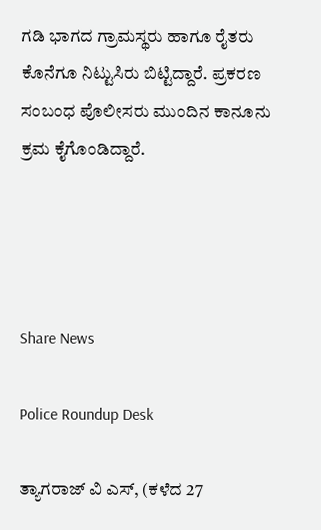ಗಡಿ ಭಾಗದ ಗ್ರಾಮಸ್ಥರು ಹಾಗೂ ರೈತರು ಕೊನೆಗೂ ನಿಟ್ಟುಸಿರು ಬಿಟ್ಟಿದ್ದಾರೆ. ಪ್ರಕರಣ ಸಂಬಂಧ ಪೊಲೀಸರು ಮುಂದಿನ ಕಾನೂನು ಕ್ರಮ ಕೈಗೊಂಡಿದ್ದಾರೆ.




Share News

Police Roundup Desk

ತ್ಯಾಗರಾಜ್ ವಿ ಎಸ್, (ಕಳೆದ 27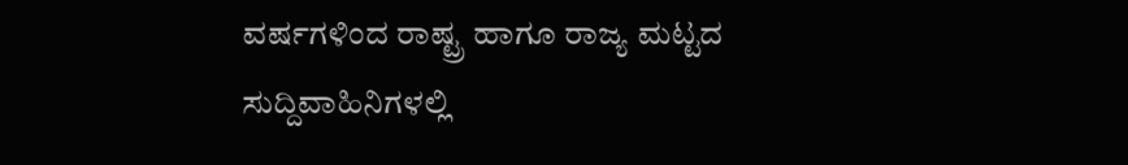ವರ್ಷಗಳಿಂದ ರಾಷ್ಟ್ರ ಹಾಗೂ ರಾಜ್ಯ ಮಟ್ಟದ ಸುದ್ದಿವಾಹಿನಿಗಳಲ್ಲಿ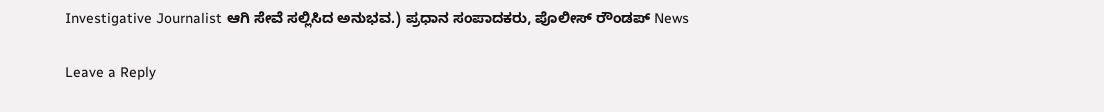Investigative Journalist ಆಗಿ ಸೇವೆ ಸಲ್ಲಿಸಿದ ಅನುಭವ.) ಪ್ರಧಾನ ಸಂಪಾದಕರು, ಪೊಲೀಸ್ ರೌಂಡಪ್ News

Leave a Reply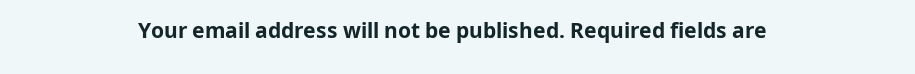Your email address will not be published. Required fields are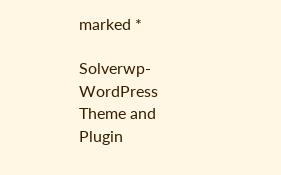marked *

Solverwp- WordPress Theme and Plugin